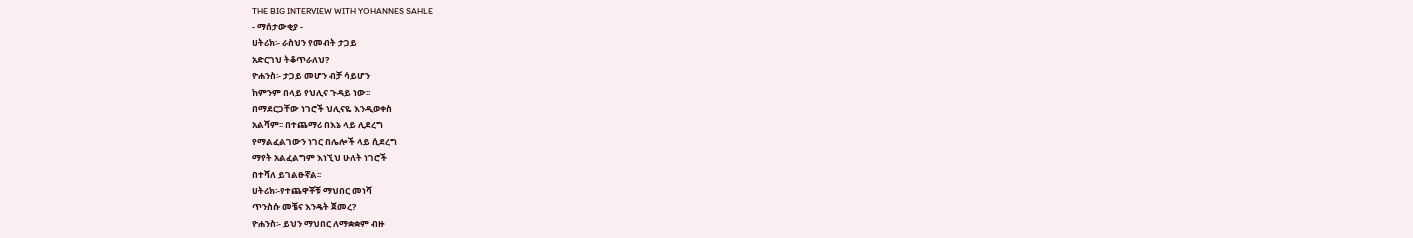THE BIG INTERVIEW WITH YOHANNES SAHLE
- ማሰታውቂያ -
ሀትሪክ፡- ራስህን የመብት ታጋይ
አድርገህ ትቆጥራለህ?
ዮሐንስ፡- ታጋይ መሆን ብቻ ሳይሆን
ከምንም በላይ የህሊና ጉዳይ ነው፡፡
በማደርጋቸው ነገሮች ህሊናዬ እንዲወቀስ
አልሻም፡፡ በተጨማሪ በእኔ ላይ ሊደረግ
የማልፈልገውን ነገር በሌሎች ላይ ሲደረግ
ማየት አልፈልግም እነኚህ ሁለት ነገሮች
በተሻለ ይገልፁኛል፡፡
ሀትሪክ፡-የተጨዋቾቹ ማህበር መነሻ
ጥንስሱ መቼና እንዴት ጀመረ?
ዮሐንስ፡- ይህን ማህበር ለማቋቋም ብዙ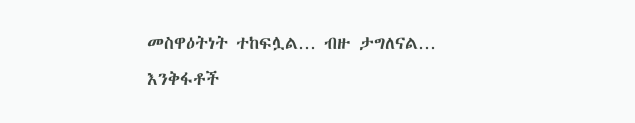መስዋዕትነት ተከፍሏል… ብዙ ታግለናል…
እንቅፋቶች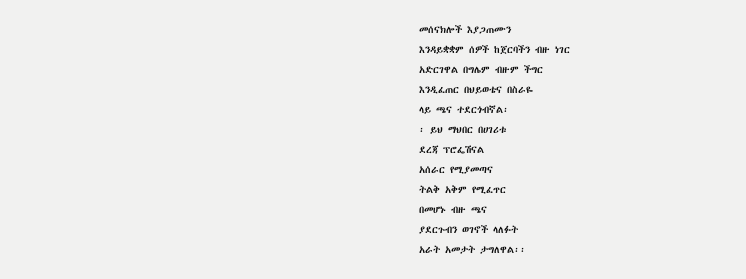መሰናክሎች እያጋጠሙን
እንዳይቋቋም ሰዎች ከጀርባችን ብዙ ነገር
አድርገዋል በግሌም ብዙም ችግር
እንዲፈጠር በህይወቴና በስራዬ
ላይ ጫና ተደርጎብኛል፡
፡ ይህ ማህበር በሀገሪቱ
ደረጃ ፕሮፌሽናል
አሰራር የሚያመጣና
ትልቅ አቅም የሚፈጥር
በመሆኑ ብዙ ጫና
ያደርጉብን ወገኖች ላለፉት
አራት አመታት ታግለዋል፡፡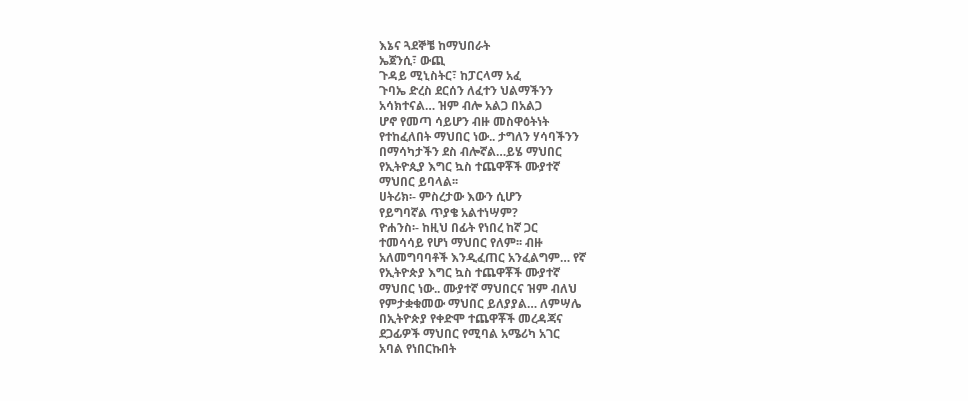እኔና ጓደኞቼ ከማህበራት
ኤጀንሲ፣ ውጪ
ጉዳይ ሚኒስትር፣ ከፓርላማ አፈ
ጉባኤ ድረስ ደርሰን ለፈተን ህልማችንን
አሳክተናል… ዝም ብሎ አልጋ በአልጋ
ሆኖ የመጣ ሳይሆን ብዙ መስዋዕትነት
የተከፈለበት ማህበር ነው.. ታግለን ሃሳባችንን
በማሳካታችን ደስ ብሎኛል…ይሄ ማህበር
የኢትዮጲያ እግር ኳስ ተጨዋቾች ሙያተኛ
ማህበር ይባላል፡፡
ሀትሪክ፡- ምስረታው እውን ሲሆን
የይግባኛል ጥያቄ አልተነሣም?
ዮሐንስ፡- ከዚህ በፊት የነበረ ከኛ ጋር
ተመሳሳይ የሆነ ማህበር የለም፡፡ ብዙ
አለመግባባቶች እንዲፈጠር አንፈልግም… የኛ
የኢትዮጵያ እግር ኳስ ተጨዋቾች ሙያተኛ
ማህበር ነው.. ሙያተኛ ማህበርና ዝም ብለህ
የምታቋቁመው ማህበር ይለያያል… ለምሣሌ
በኢትዮጵያ የቀድሞ ተጨዋቾች መረዳጃና
ደጋፊዎች ማህበር የሚባል አሜሪካ አገር
አባል የነበርኩበት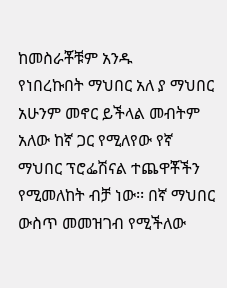ከመስራቾቹም አንዱ
የነበረኩበት ማህበር አለ ያ ማህበር
አሁንም መኖር ይችላል መብትም
አለው ከኛ ጋር የሚለየው የኛ
ማህበር ፕሮፌሽናል ተጨዋቾችን
የሚመለከት ብቻ ነው፡፡ በኛ ማህበር
ውስጥ መመዝገብ የሚችለው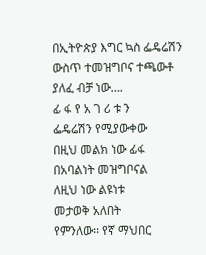በኢትዮጵያ እግር ኳስ ፌዴሬሽን
ውስጥ ተመዝግቦና ተጫውቶ
ያለፈ ብቻ ነው….
ፊ ፋ የ አ ገ ሪ ቱ ን
ፌዴሬሽን የሚያውቀው
በዚህ መልክ ነው ፊፋ
በአባልነት መዝግቦናል
ለዚህ ነው ልዩነቱ
መታወቅ አለበት
የምንለው፡፡ የኛ ማህበር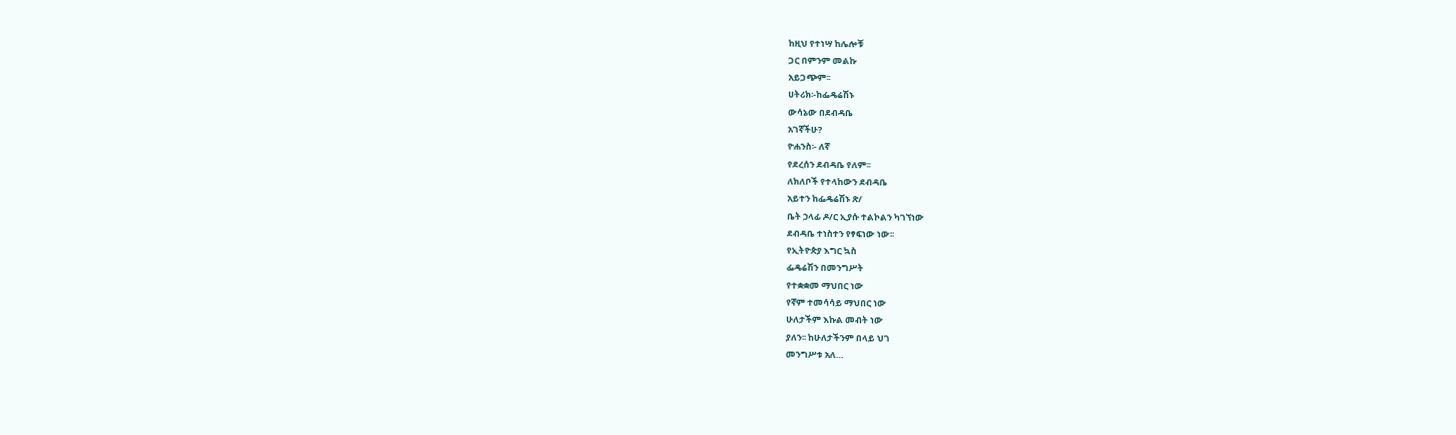ከዚህ የተነሣ ከሌሎቹ
ጋር በምንም መልኩ
አይጋጭም፡፡
ሀትሪክ፡-ከፌዴሬሽኑ
ውሳኔው በደብዳቤ
አገኛችሁ?
ዮሐንስ፡- ለኛ
የደረሰን ደብዳቤ የለም፡፡
ለክለቦች የተላከውን ደብዳቤ
አይተን ከፌዴሬሽኑ ጽ/
ቤት ኃላፊ ዶ/ር ኢያሱ ተልኮልን ካገኘነው
ደብዳቤ ተነስተን የፃፍነው ነው፡፡
የኢትዮጵያ እግር ኳስ
ፌዴሬሽን በመንግሥት
የተቋቋመ ማህበር ነው
የኛም ተመሳሳይ ማህበር ነው
ሁለታችም እኩል መብት ነው
ያለን፡፡ ከሁለታችንም በላይ ህገ
መንግሥቱ አለ…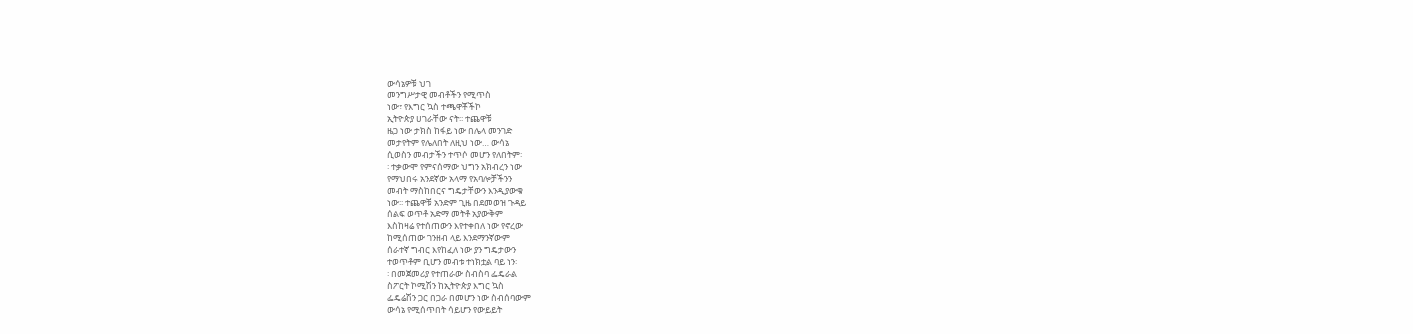ውሳኔዎቹ ህገ
መንግሥታዊ መብቶችን የሚጥስ
ነው፣ የእግር ኳስ ተጫዋቾችኮ
ኢትዮጵያ ሀገራቸው ናት፡፡ ተጨዋቹ
ዜጋ ነው ታክስ ከፋይ ነው በሌላ መንገድ
መታየትም የሌለበት ለዚህ ነው… ውሳኔ
ሲወስን መብታችን ተጥሶ መሆን የለበትም፡
፡ ተቃውሞ የምናሰማው ህግን አክብረን ነው
የማህበሩ አንደኛው አላማ የአባሎቻችንን
መብት ማስከበርና ግዴታቸውን እንዲያውቁ
ነው፡፡ ተጨዋቹ አንድም ጊዜ በደመወዝ ጉዳይ
ሰልፍ ወጥቶ አድማ መትቶ አያውቅም
እስከዛሬ የተሰጠውን እየተቀበለ ነው የኖረው
ከሚሰጠው ገንዘብ ላይ እንደማንኛውም
ሰራተኛ ግብር እየከፈለ ነው ያን ግዴታውን
ተወጥቶም ቢሆን መብቱ ተነክቷል ባይ ነን፡
፡ በመጀመሪያ የተጠራው ስብስባ ፌዴራል
ስፖርት ኮሚሽን ከኢትዮጵያ እግር ኳስ
ፌዴሬሽን ጋር በጋራ በመሆን ነው ስብሰባውም
ውሳኔ የሚሰጥበት ሳይሆን የውይይት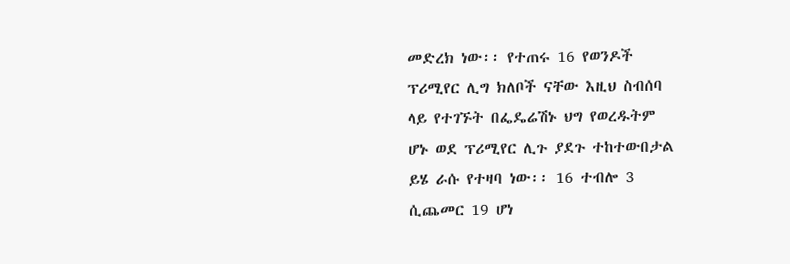መድረክ ነው፡፡ የተጠሩ 16 የወንዶች
ፕሪሚየር ሊግ ክለቦች ናቸው እዚህ ስብሰባ
ላይ የተገኙት በፌዴሬሽኑ ህግ የወረዱትም
ሆኑ ወደ ፕሪሚየር ሊጉ ያደጉ ተከተውበታል
ይሄ ራሱ የተዛባ ነው፡፡ 16 ተብሎ 3
ሲጨመር 19 ሆነ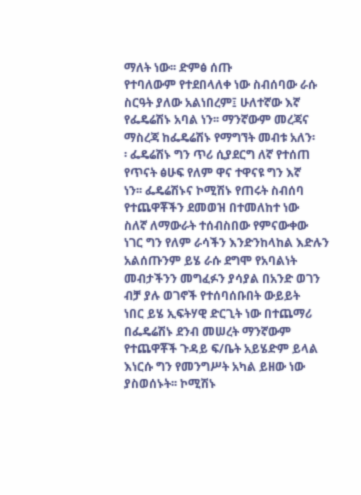ማለት ነው፡፡ ድምፅ ሰጡ
የተባለውም የተደበላለቀ ነው ስብሰባው ራሱ
ስርዓት ያለው አልነበረም፤ ሁለተኛው እኛ
የፌዴሬሽኑ አባል ነን፡፡ ማንኛውም መረጃና
ማስረጃ ከፌዴሬሽኑ የማግኘት መብቱ አለን፡
፡ ፌዴሬሽኑ ግን ጥሪ ሲያደርግ ለኛ የተሰጠ
የጥናት ፅሁፍ የለም ዋና ተዋናዩ ግን እኛ
ነን፡፡ ፌዴሬሽኑና ኮሚሽኑ የጠሩት ስብሰባ
የተጨዋቾችን ደመወዝ በተመለከተ ነው
ስለኛ ለማውራት ተሰብስበው የምናውቀው
ነገር ግን የለም ራሳችን እንድንከላከል እድሉን
አልሰጡንም ይሄ ራሱ ደግሞ የአባልነት
መብታችንን መግፈፉን ያሳያል በአንድ ወገን
ብቻ ያሉ ወገኖች የተሰባሰቡበት ውይይት
ነበር ይሄ ኢፍትሃዊ ድርጊት ነው በተጨማሪ
በፌዴሬሽኑ ደንብ መሠረት ማንኛውም
የተጨዋቾች ጉዳይ ፍ/ቤት አይሄድም ይላል
እነርሱ ግን የመንግሥት አካል ይዘው ነው
ያስወሰኑት፡፡ ኮሚሽኑ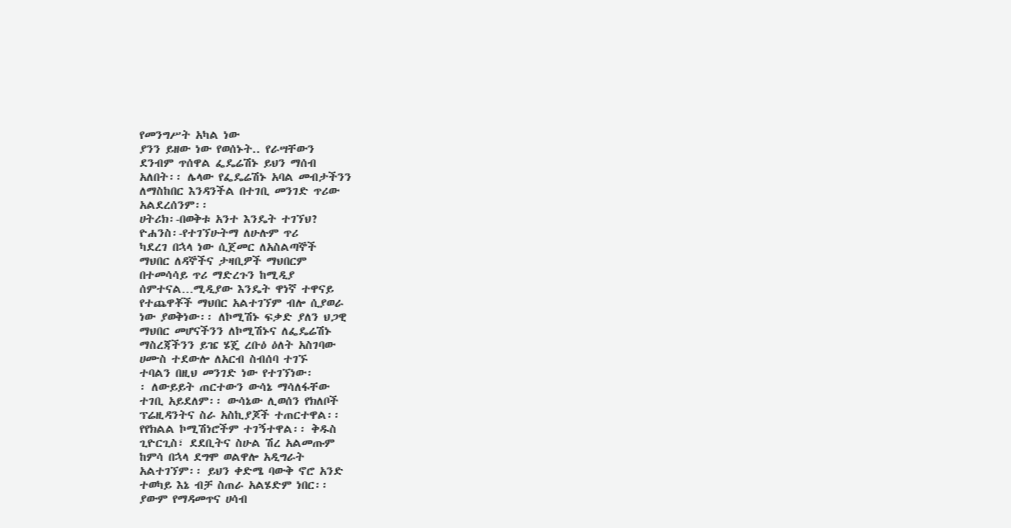የመንግሥት አካል ነው
ያንን ይዘው ነው የወሰኑት.. የራሣቸውን
ደንብም ጥሰዋል ፌዴሬሽኑ ይህን ማሰብ
አለበት፡፡ ሌላው የፌዴሬሽኑ አባል መብታችንን
ለማስከበር እንዳንችል በተገቢ መንገድ ጥሪው
አልደረሰንም፡፡
ሀትሪክ፡-በወቅቱ አንተ እንዴት ተገኘህ?
ዮሐንስ፡-የተገኘሁትማ ለሁሉም ጥሪ
ካደረገ በኋላ ነው ሲጀመር ለአስልጣኞች
ማህበር ለዳኞችና ታዛቢዎች ማህበርም
በተመሳሳይ ጥሪ ማድረጉን ከሚዲያ
ሰምተናል…ሚዲያው እንዴት ዋነኛ ተዋናይ
የተጨዋቾች ማህበር አልተገኘም ብሎ ሲያወራ
ነው ያወቅነው፡፡ ለኮሚሽኑ ፍቃድ ያለን ህጋዊ
ማህበር መሆናችንን ለኮሚሽኑና ለፌዴሬሽኑ
ማስረጃችንን ይዤ ሄጄ ረቡዕ ዕለት አስገባው
ሀሙስ ተደውሎ ለአርብ ስብሰባ ተገኙ
ተባልን በዚህ መንገድ ነው የተገኘነው፡
፡ ለውይይት ጠርተውን ውሳኔ ማሳለፋቸው
ተገቢ አይደለም፡፡ ውሳኔው ሊወሰን የክለቦች
ፕሬዚዳንትና ስራ አስኪያጆች ተጠርተዋል፡፡
የየክልል ኮሚሽነሮችም ተገኝተዋል፡፡ ቅዱስ
ጊዮርጊስ፣ ደደቢትና ስሁል ሽረ አልመጡም
ከምሳ በኋላ ደግሞ ወልዋሎ አዲግራት
አልተገኘም፡፡ ይህን ቀድሜ ባውቅ ኖሮ አንድ
ተወካይ እኔ ብቻ ስጠራ አልሄድም ነበር፡፡
ያውም የማዳመጥና ሀሳብ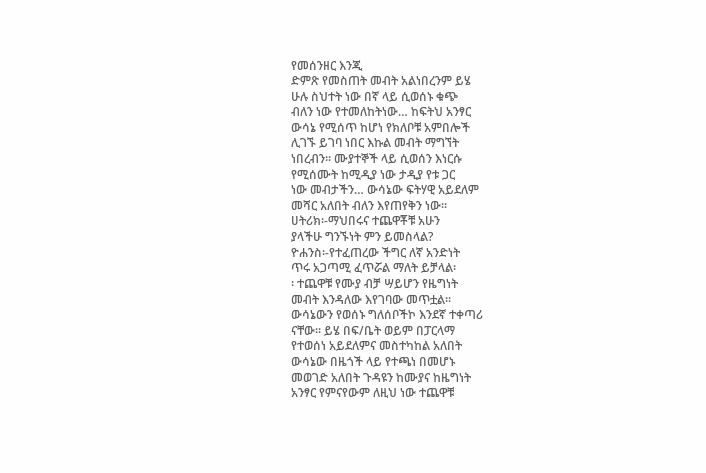የመሰንዘር እንጂ
ድምጽ የመስጠት መብት አልነበረንም ይሄ
ሁሉ ስህተት ነው በኛ ላይ ሲወሰኑ ቁጭ
ብለን ነው የተመለከትነው… ከፍትህ አንፃር
ውሳኔ የሚሰጥ ከሆነ የክለቦቹ አምበሎች
ሊገኙ ይገባ ነበር እኩል መብት ማግኘት
ነበረብን፡፡ ሙያተኞች ላይ ሲወሰን እነርሱ
የሚሰሙት ከሚዲያ ነው ታዲያ የቱ ጋር
ነው መብታችን… ውሳኔው ፍትሃዊ አይደለም
መሻር አለበት ብለን እየጠየቅን ነው፡፡
ሀትሪክ፡-ማህበሩና ተጨዋቾቹ አሁን
ያላችሁ ግንኙነት ምን ይመስላል?
ዮሐንስ፡-የተፈጠረው ችግር ለኛ አንድነት
ጥሩ አጋጣሚ ፈጥሯል ማለት ይቻላል፡
፡ ተጨዋቹ የሙያ ብቻ ሣይሆን የዜግነት
መብት እንዳለው እየገባው መጥቷል፡፡
ውሳኔውን የወሰኑ ግለሰቦችኮ እንደኛ ተቀጣሪ
ናቸው፡፡ ይሄ በፍ/ቤት ወይም በፓርላማ
የተወሰነ አይደለምና መስተካከል አለበት
ውሳኔው በዜጎች ላይ የተጫነ በመሆኑ
መወገድ አለበት ጉዳዩን ከሙያና ከዜግነት
አንፃር የምናየውም ለዚህ ነው ተጨዋቹ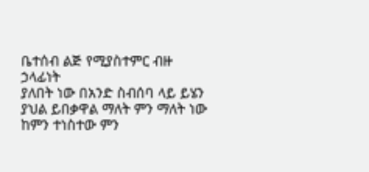ቤተሰብ ልጅ የሚያስተምር ብዙ ኃላፊነት
ያለበት ነው በአንድ ስብሰባ ላይ ይሄን
ያህል ይበቃዋል ማለት ምን ማለት ነው
ከምን ተነስተው ምን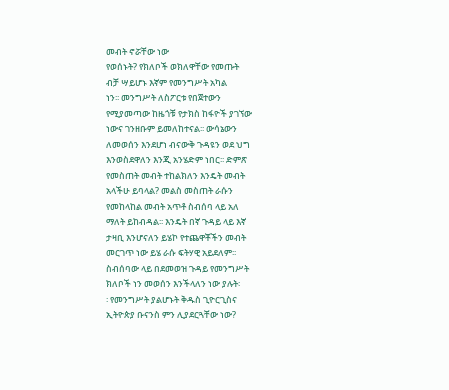መብት ኖሯቸው ነው
የወሰኑት? የክለቦች ወክለዋቸው የመጡት
ብቻ ሣይሆኑ እኛም የመንግሥት አካል
ነን፡፡ መንግሥት ለስፖርቱ የበጀተውን
የሚያመጣው ከዜጎቹ የታክስ ከፋዮች ያገኘው
ነውና ገንዘቡም ይመለከተናል፡፡ ውሳኔውን
ለመወሰን እንደሆነ ብናውቅ ጉዳዩን ወደ ህግ
እንወስደዋለን እንጂ አንሄድም ነበር፡፡ ድምጽ
የመስጠት መብት ተከልክለን እንዴት መብት
አላችሁ ይባላል? መልስ መስጠት ራሱን
የመከላከል መብት አጥቶ ስብሰባ ላይ አለ
ማለት ይከብዳል፡፡ እንዴት በኛ ጉዳይ ላይ እኛ
ታዛቢ እንሆናለን ይሄኮ የተጨዋቾችን መብት
መርገጥ ነው ይሄ ራሱ ፍትሃዊ አይደለም፡፡
ስብሰባው ላይ በደመወዝ ጉዳይ የመንግሥት
ክለቦች ነን መወሰን እንችላለን ነው ያሉት፡
፡ የመንግሥት ያልሆኑት ቅዱስ ጊዮርጊስና
ኢትዮጵያ ቡናንስ ምን ሊያደርጓቸው ነው?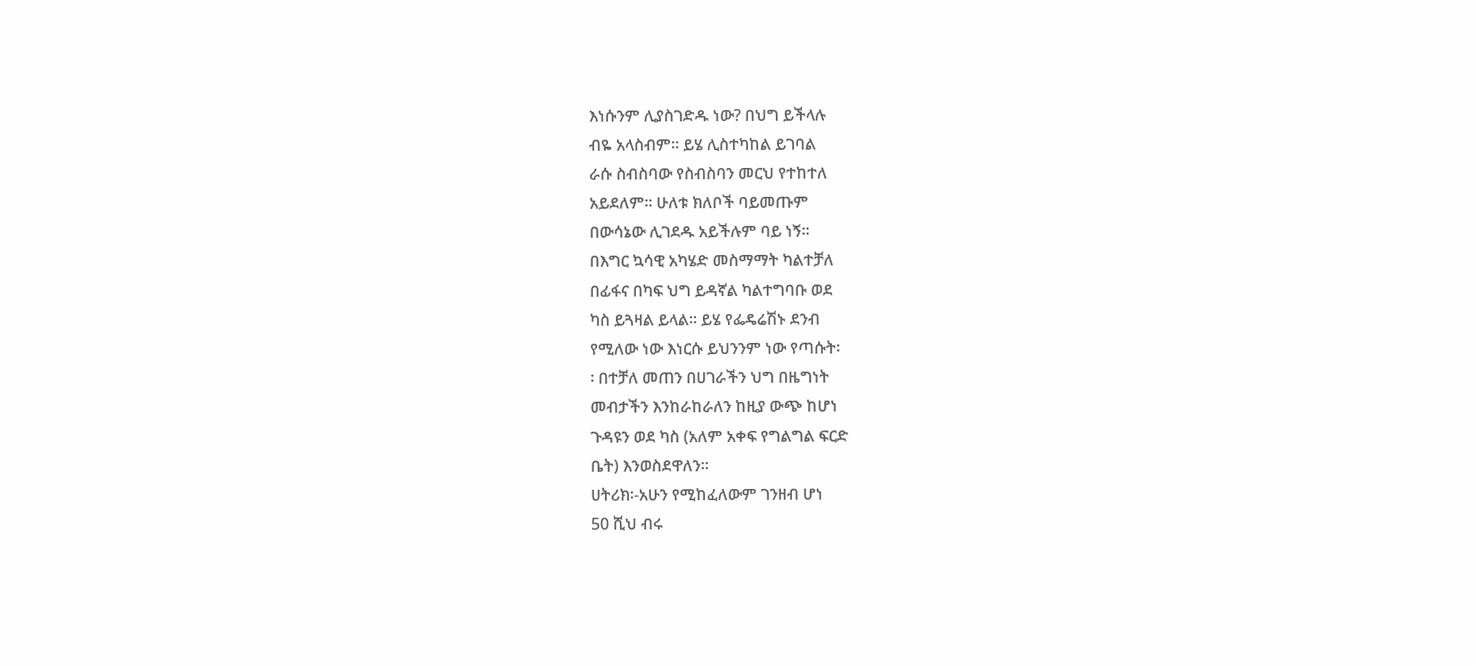እነሱንም ሊያስገድዱ ነው? በህግ ይችላሉ
ብዬ አላስብም፡፡ ይሄ ሊስተካከል ይገባል
ራሱ ስብስባው የስብስባን መርህ የተከተለ
አይደለም፡፡ ሁለቱ ክለቦች ባይመጡም
በውሳኔው ሊገደዱ አይችሉም ባይ ነኝ፡፡
በእግር ኳሳዊ አካሄድ መስማማት ካልተቻለ
በፊፋና በካፍ ህግ ይዳኛል ካልተግባቡ ወደ
ካስ ይጓዛል ይላል፡፡ ይሄ የፌዴሬሽኑ ደንብ
የሚለው ነው እነርሱ ይህንንም ነው የጣሱት፡
፡ በተቻለ መጠን በሀገራችን ህግ በዜግነት
መብታችን እንከራከራለን ከዚያ ውጭ ከሆነ
ጉዳዩን ወደ ካስ (አለም አቀፍ የግልግል ፍርድ
ቤት) እንወስደዋለን፡፡
ሀትሪክ፡-አሁን የሚከፈለውም ገንዘብ ሆነ
50 ሺህ ብሩ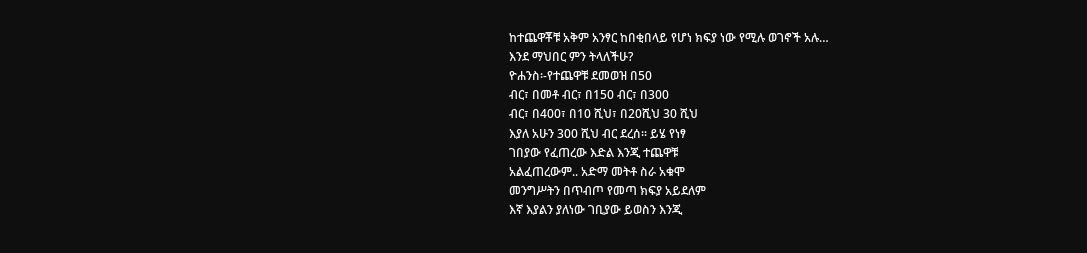ከተጨዋቾቹ አቅም አንፃር ከበቂበላይ የሆነ ክፍያ ነው የሚሉ ወገኖች አሉ…
እንደ ማህበር ምን ትላለችሁ?
ዮሐንስ፡-የተጨዋቹ ደመወዝ በ50
ብር፣ በመቶ ብር፣ በ150 ብር፣ በ300
ብር፣ በ400፣ በ10 ሺህ፣ በ20ሺህ 30 ሺህ
እያለ አሁን 300 ሺህ ብር ደረሰ፡፡ ይሄ የነፃ
ገበያው የፈጠረው እድል እንጂ ተጨዋቹ
አልፈጠረውም.. አድማ መትቶ ስራ አቁሞ
መንግሥትን በጥብጦ የመጣ ክፍያ አይደለም
እኛ እያልን ያለነው ገቢያው ይወስን እንጂ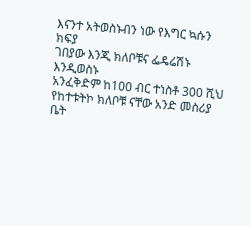እናንተ አትወስኑብን ነው የእግር ኳሱን ክፍያ
ገበያው እንጂ ክለቦቹና ፌዴሬሽኑ እንዲወስኑ
አንፈቅድም ከ100 ብር ተነስቶ 300 ሺህ
የከተቱትኮ ክለቦቹ ናቸው አንድ መስሪያ
ቤት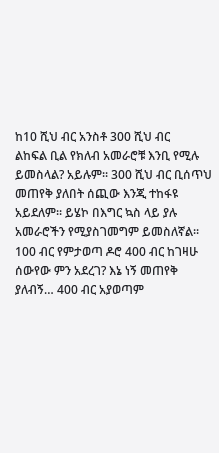ከ10 ሺህ ብር አንስቶ 300 ሺህ ብር
ልከፍል ቢል የክለብ አመራሮቹ እንቢ የሚሉ
ይመስላል? አይሉም፡፡ 300 ሺህ ብር ቢሰጥህ
መጠየቅ ያለበት ሰጪው እንጂ ተከፋዩ
አይደለም፡፡ ይሄኮ በእግር ኳስ ላይ ያሉ
አመራሮችን የሚያስገመግም ይመስለኛል፡፡
100 ብር የምታወጣ ዶሮ 400 ብር ከገዛሁ
ሰውየው ምን አደረገ? እኔ ነኝ መጠየቅ
ያለብኝ… 400 ብር አያወጣም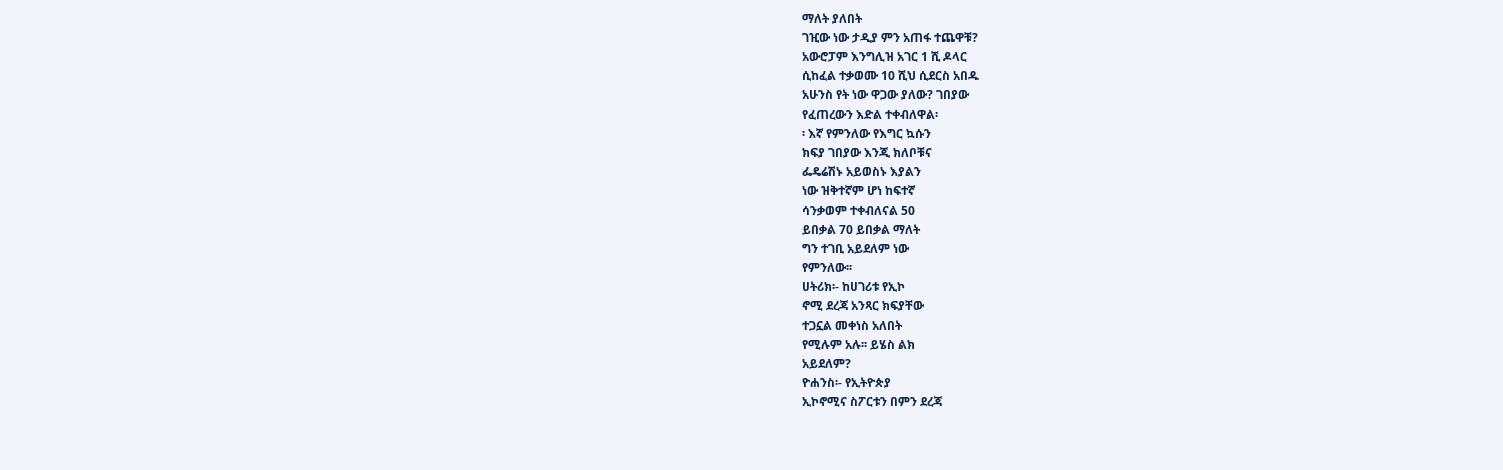ማለት ያለበት
ገዢው ነው ታዲያ ምን አጠፋ ተጨዋቹ?
አውሮፓም እንግሊዝ አገር 1 ሺ ዶላር
ሲከፈል ተቃወሙ 10 ሺህ ሲደርስ አበዱ
አሁንስ የት ነው ዋጋው ያለው? ገበያው
የፈጠረውን እድል ተቀብለዋል፡
፡ እኛ የምንለው የእግር ኳሱን
ክፍያ ገበያው እንጂ ክለቦቹና
ፌዴሬሽኑ አይወስኑ እያልን
ነው ዝቅተኛም ሆነ ከፍተኛ
ሳንቃወም ተቀብለናል 50
ይበቃል 70 ይበቃል ማለት
ግን ተገቢ አይደለም ነው
የምንለው፡፡
ሀትሪክ፡- ከሀገሪቱ የኢኮ
ኖሚ ደረጃ አንጻር ክፍያቸው
ተጋኗል መቀነስ አለበት
የሚሉም አሉ፡፡ ይሄስ ልክ
አይደለም?
ዮሐንስ፡- የኢትዮጵያ
ኢኮኖሚና ስፖርቱን በምን ደረጃ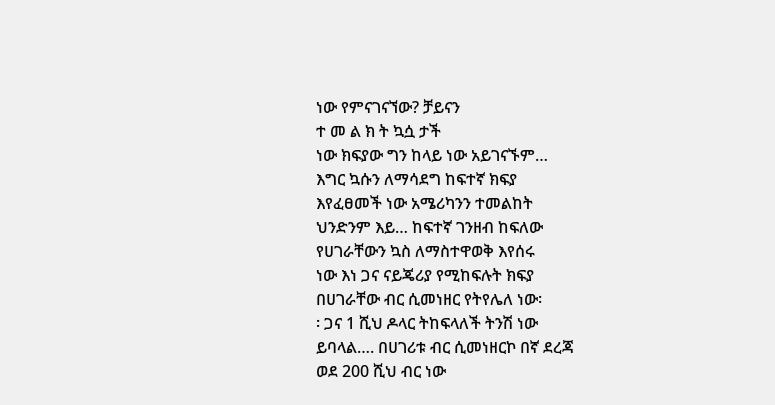ነው የምናገናኘው? ቻይናን
ተ መ ል ክ ት ኳሷ ታች
ነው ክፍያው ግን ከላይ ነው አይገናኙም…
እግር ኳሱን ለማሳደግ ከፍተኛ ክፍያ
እየፈፀመች ነው አሜሪካንን ተመልከት
ህንድንም እይ… ከፍተኛ ገንዘብ ከፍለው
የሀገራቸውን ኳስ ለማስተዋወቅ እየሰሩ
ነው እነ ጋና ናይጄሪያ የሚከፍሉት ክፍያ
በሀገራቸው ብር ሲመነዘር የትየሌለ ነው፡
፡ ጋና 1 ሺህ ዶላር ትከፍላለች ትንሽ ነው
ይባላል…. በሀገሪቱ ብር ሲመነዘርኮ በኛ ደረጃ
ወደ 200 ሺህ ብር ነው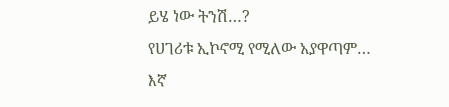ይሄ ነው ትንሽ…?
የሀገሪቱ ኢኮኖሚ የሚለው አያዋጣም… እኛ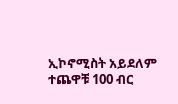ኢኮኖሚስት አይደለም ተጨዋቹ 100 ብር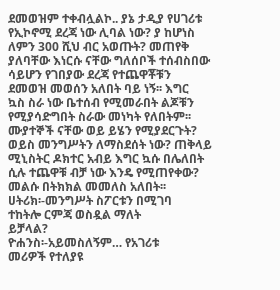ደመወዝም ተቀብሏልኮ.. ያኔ ታዲያ የሀገሪቱ
የኢኮኖሚ ደረጃ ነው ሊባል ነው? ያ ከሆነስ
ለምን 300 ሺህ ብር አወጡት? መጠየቅ
ያለባቸው እነርሱ ናቸው ግለሰቦች ተሰብስበው
ሳይሆን የገበያው ደረጃ የተጨዋቾቹን
ደመወዝ መወሰን አለበት ባይ ነኝ፡፡ እግር
ኳስ ስራ ነው ቤተሰብ የሚመራበት ልጆቹን
የሚያሳድግበት ስራው መነካት የለበትም፡፡
ሙያተኞች ናቸው ወይ ይሄን የሚያደርጉት?
ወይስ መንግሥትን ለማስደሰት ነው? ጠቅላይ
ሚኒስትር ዶክተር አብይ እግር ኳሱ በሌለበት
ሲሉ ተጨዋቹ ብቻ ነው እንዴ የሚጠየቀው?
መልሱ በትክክል መመለስ አለበት፡፡
ሀትሪክ፡-መንግሥት ስፖርቱን በሚገባ
ተከትሎ ርምጃ ወስዷል ማለት
ይቻላል?
ዮሐንስ፡-አይመስለኝም… የአገሪቱ
መሪዎች የተለያዩ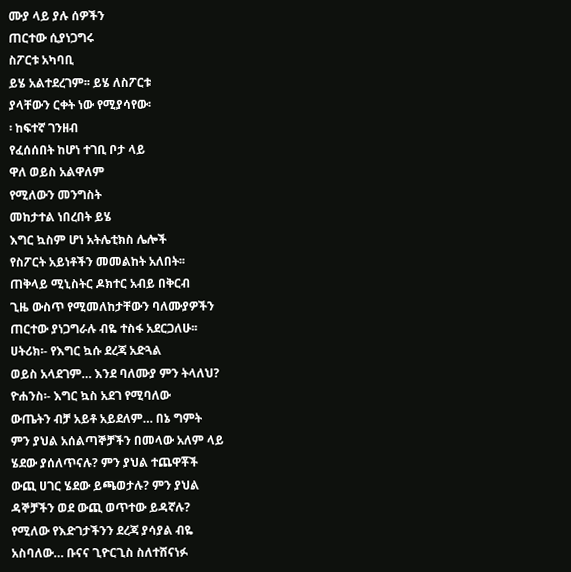ሙያ ላይ ያሉ ሰዎችን
ጠርተው ሲያነጋግሩ
ስፖርቱ አካባቢ
ይሄ አልተደረገም፡፡ ይሄ ለስፖርቱ
ያላቸውን ርቀት ነው የሚያሳየው፡
፡ ከፍተኛ ገንዘብ
የፈሰሰበት ከሆነ ተገቢ ቦታ ላይ
ዋለ ወይስ አልዋለም
የሚለውን መንግስት
መከታተል ነበረበት ይሄ
እግር ኳስም ሆነ አትሌቲክስ ሌሎች
የስፖርት አይነቶችን መመልከት አለበት፡፡
ጠቅላይ ሚኒስትር ዶክተር አብይ በቅርብ
ጊዜ ውስጥ የሚመለከታቸውን ባለሙያዎችን
ጠርተው ያነጋግራሉ ብዬ ተስፋ አደርጋለሁ፡፡
ሀትሪክ፡- የእግር ኳሱ ደረጃ አድጓል
ወይስ አላደገም… እንደ ባለሙያ ምን ትላለህ?
ዮሐንስ፡- እግር ኳስ አደገ የሚባለው
ውጤትን ብቻ አይቶ አይደለም… በኔ ግምት
ምን ያህል አሰልጣኞቻችን በመላው አለም ላይ
ሄደው ያሰለጥናሉ? ምን ያህል ተጨዋቾች
ውጪ ሀገር ሄደው ይጫወታሉ? ምን ያህል
ዳኞቻችን ወደ ውጪ ወጥተው ይዳኛሉ?
የሚለው የእድገታችንን ደረጃ ያሳያል ብዬ
አስባለው… ቡናና ጊዮርጊስ ስለተሸናነፉ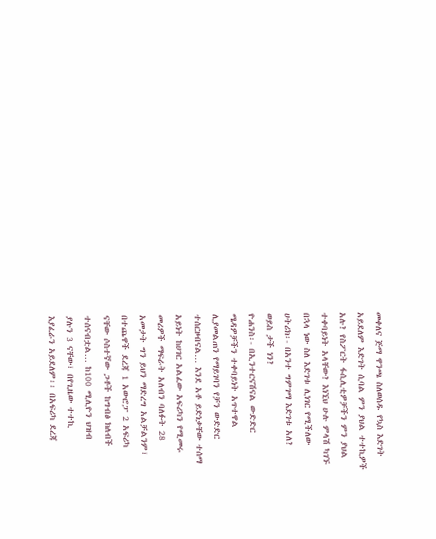መቀለና ጅማ ዋንጫ ስለወሰዱ የኳስ እድገት
አይደለም እድገት ሲባል ምን ያህል ተተኪዎች
አሉ? የስፖርት ፋሲሊቲዎቻችን ምን ያህል
ተቀባይነት አላቸው? እነኚህ ሁሉ ምላሽ ካገኙ
በኋላ ነው ስለ እድገቱ ሊነገር የሚችለው
ሀትሪክ፡- በአንተ ግምገማ እድገቱ አለ?
ወይስ ታች ነን?
ዮሐንስ፡- በኢንተርናሽናል ውድድር
ሜዳዎቻችን ተቀባይነት አጥተዋል
ሊያመልጠን የማይገባን የቻን ውድድር
ተሰርዞብናል… እንደ አቶ ይድነቃቸው ተሰማ
አይነት ከሀገር አልፈው አፍሪካን የሚመሩ
መሪዎች ማፍራት አለብን ባለፉት 28
አመታት ግን ይህን ማድረግ አልቻልንም፣
በተጨዋች ደረጃ 1 አውሮፓ 2 አፍሪካ
ናቸው ሶስተኛው ጋቶች ከግብፅ ክለብች
ተሰናብቷል… ከ100 ሚሊዮን ህዝብ
ያሉን 3 ናቸው፣ በየጊዜው ተተኪ
እያፈራን አይደለም፡፡ በአፍሪካ ደረጃ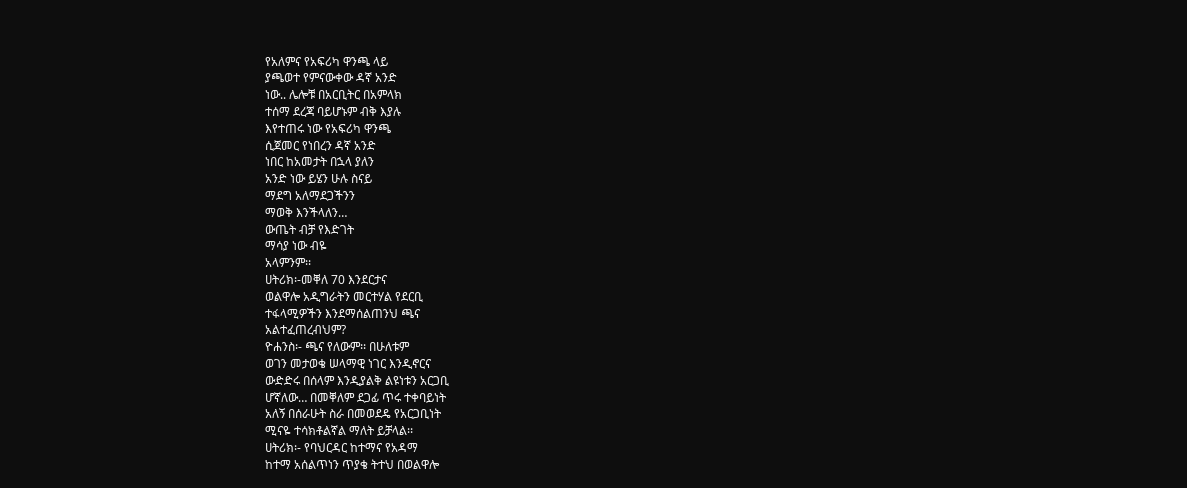የአለምና የአፍሪካ ዋንጫ ላይ
ያጫወተ የምናውቀው ዳኛ አንድ
ነው.. ሌሎቹ በአርቢትር በአምላክ
ተሰማ ደረጃ ባይሆኑም ብቅ እያሉ
እየተጠሩ ነው የአፍሪካ ዋንጫ
ሲጀመር የነበረን ዳኛ አንድ
ነበር ከአመታት በኋላ ያለን
አንድ ነው ይሄን ሁሉ ስናይ
ማደግ አለማደጋችንን
ማወቅ እንችላለን…
ውጤት ብቻ የእድገት
ማሳያ ነው ብዬ
አላምንም፡፡
ሀትሪክ፡-መቐለ 70 እንደርታና
ወልዋሎ አዲግራትን መርተሃል የደርቢ
ተፋላሚዎችን እንደማሰልጠንህ ጫና
አልተፈጠረብህም?
ዮሐንስ፡- ጫና የለውም፡፡ በሁለቱም
ወገን መታወቄ ሠላማዊ ነገር እንዲኖርና
ውድድሩ በሰላም እንዲያልቅ ልዩነቱን አርጋቢ
ሆኛለው… በመቐለም ደጋፊ ጥሩ ተቀባይነት
አለኝ በሰራሁት ስራ በመወደዴ የአርጋቢነት
ሚናዬ ተሳክቶልኛል ማለት ይቻላል፡፡
ሀትሪክ፡- የባህርዳር ከተማና የአዳማ
ከተማ አሰልጥነን ጥያቄ ትተህ በወልዋሎ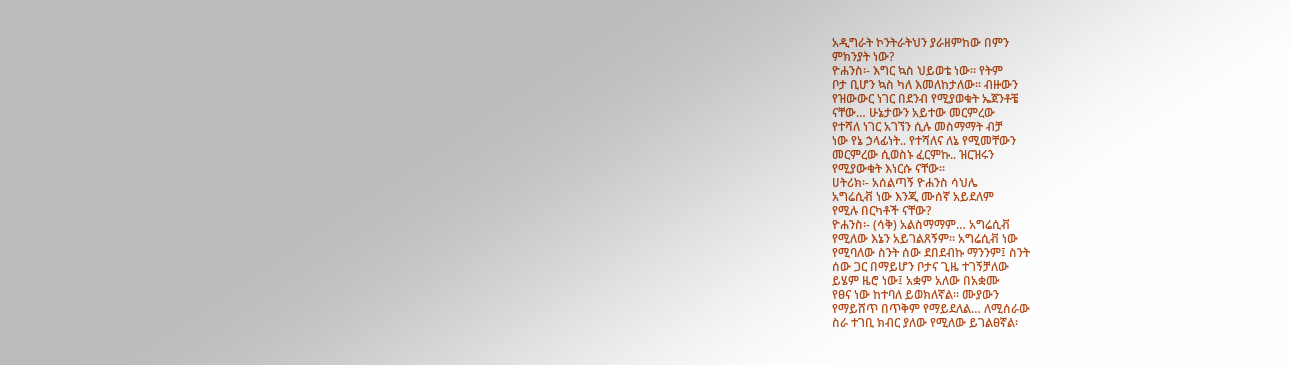አዲግራት ኮንትራትህን ያራዘምከው በምን
ምክንያት ነው?
ዮሐንስ፡- እግር ኳስ ህይወቴ ነው፡፡ የትም
ቦታ ቢሆን ኳስ ካለ እመለከታለው፡፡ ብዙውን
የዝውውር ነገር በደንብ የሚያወቁት ኤጀንቶቼ
ናቸው… ሁኔታውን አይተው መርምረው
የተሻለ ነገር አገኘን ሲሉ መስማማት ብቻ
ነው የኔ ኃላፊነት.. የተሻለና ለኔ የሚመቸውን
መርምረው ሲወስኑ ፈርምኩ.. ዝርዝሩን
የሚያውቁት እነርሱ ናቸው፡፡
ሀትሪክ፡- አሰልጣኝ ዮሐንስ ሳህሌ
አግሬሲቭ ነው እንጂ ሙሰኛ አይደለም
የሚሉ በርካቶች ናቸው?
ዮሐንስ፡- (ሳቅ) አልስማማም… አግሬሲቭ
የሚለው እኔን አይገልጸኝም፡፡ አግሬሲቭ ነው
የሚባለው ስንት ሰው ደበደብኩ ማንንም፤ ስንት
ሰው ጋር በማይሆን ቦታና ጊዜ ተገኝቻለው
ይሄም ዜሮ ነው፤ አቋም አለው በአቋሙ
የፀና ነው ከተባለ ይወክለኛል፡፡ ሙያውን
የማይሸጥ በጥቅም የማይደለል… ለሚሰራው
ስራ ተገቢ ክብር ያለው የሚለው ይገልፀኛል፡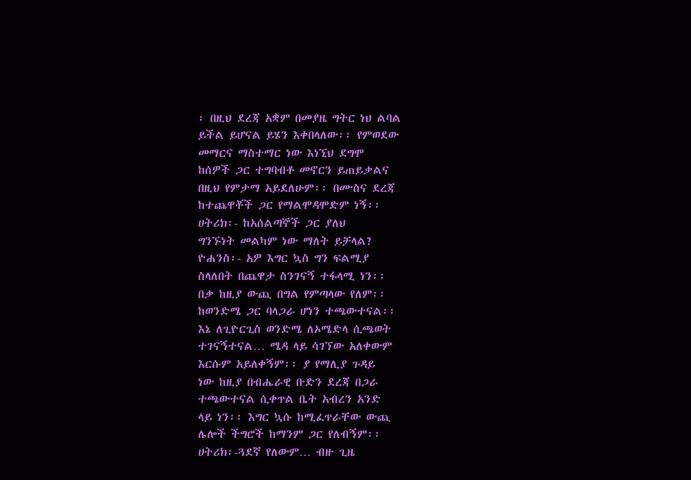፡ በዚህ ደረጃ አቋም በመያዜ ግትር ነህ ልባል
ይችል ይሆናል ይሄን እቀበላለው፡፡ የምወደው
መማርና ማስተማር ነው እነኚህ ደግሞ
ከሰዎች ጋር ተግባብቶ መኖርን ይጠይቃልና
በዚህ የምታማ አይደለሁም፡፡ በሙስና ደረጃ
ከተጨዋቾች ጋር የማልሞዳሞድም ነኝ፡፡
ሀትሪክ፡- ከአሰልጣኞች ጋር ያለህ
ግንኙነት መልካም ነው ማለት ይቻላል?
ዮሐንስ፡- አዎ እግር ኳስ ግን ፍልሚያ
ስላለበት በጨዋታ ስንገናኝ ተፋላሚ ነን፡፡
በቃ ከዚያ ውጪ በግል የምጣላው የለም፡፡
ከወንድሜ ጋር ባላጋራ ሆነን ተጫውተናል፡፡
እኔ ለጊዮርጊስ ወንድሜ ለኦሜድላ ሲጫወት
ተገናኝተናል… ሜዳ ላይ ሳገኘው አለቀውም
እርሱም አይለቀኝም፡፡ ያ የማሊያ ጉዳይ
ነው ከዚያ በብሔራዊ ቡድን ደረጃ በጋራ
ተጫውተናል ሲቀጥል ቤት አብረን አንድ
ላይ ነን፡፡ እግር ኳሱ ከሚፈጥራቸው ውጪ
ሌሎች ችግሮች ከማንም ጋር የለብኝም፡፡
ሀትሪክ፡-ጓደኛ የለውም… ብዙ ጊዜ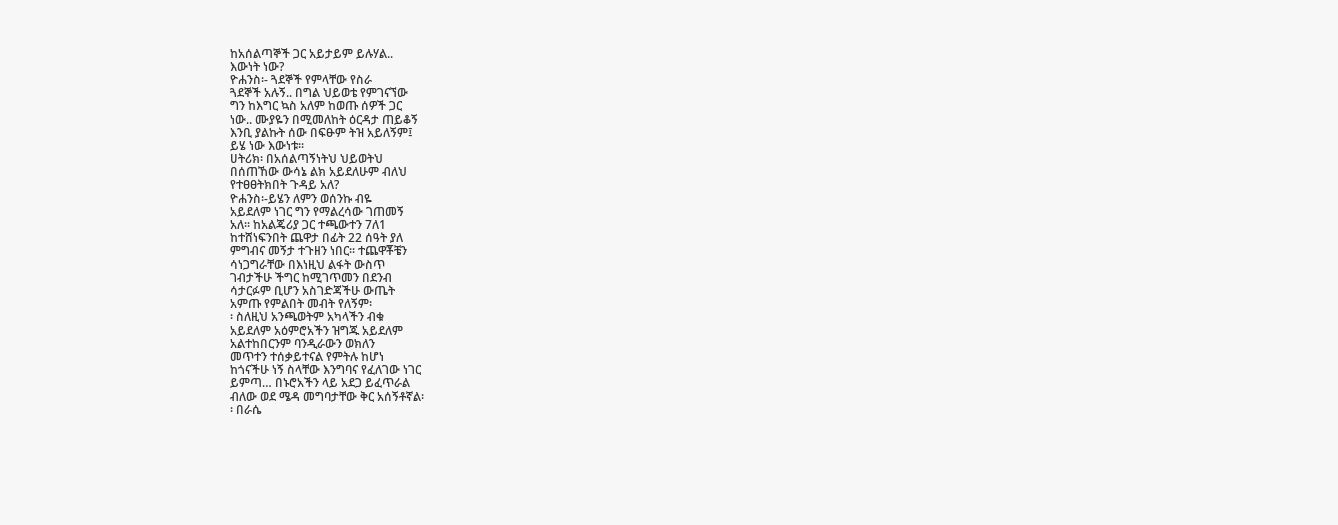ከአሰልጣኞች ጋር አይታይም ይሉሃል..
እውነት ነው?
ዮሐንስ፡- ጓደኞች የምላቸው የስራ
ጓደኞች አሉኝ.. በግል ህይወቴ የምገናኘው
ግን ከእግር ኳስ አለም ከወጡ ሰዎች ጋር
ነው.. ሙያዬን በሚመለከት ዕርዳታ ጠይቆኝ
እንቢ ያልኩት ሰው በፍፁም ትዝ አይለኝም፤
ይሄ ነው እውነቱ፡፡
ሀትሪክ፡ በአሰልጣኝነትህ ህይወትህ
በሰጠኸው ውሳኔ ልክ አይደለሁም ብለህ
የተፀፀትክበት ጉዳይ አለ?
ዮሐንስ፡-ይሄን ለምን ወሰንኩ ብዬ
አይደለም ነገር ግን የማልረሳው ገጠመኝ
አለ፡፡ ከአልጄሪያ ጋር ተጫውተን 7ለ1
ከተሸነፍንበት ጨዋታ በፊት 22 ሰዓት ያለ
ምግብና መኝታ ተጉዘን ነበር፡፡ ተጨዋቾቼን
ሳነጋግራቸው በእነዚህ ልፋት ውስጥ
ገብታችሁ ችግር ከሚገጥመን በደንብ
ሳታርፉም ቢሆን አስገድጃችሁ ውጤት
አምጡ የምልበት መብት የለኝም፡
፡ ስለዚህ አንጫወትም አካላችን ብቁ
አይደለም አዕምሮአችን ዝግጁ አይደለም
አልተከበርንም ባንዲራውን ወክለን
መጥተን ተሰቃይተናል የምትሉ ከሆነ
ከጎናችሁ ነኝ ስላቸው እንግባና የፈለገው ነገር
ይምጣ… በኑሮአችን ላይ አደጋ ይፈጥራል
ብለው ወደ ሜዳ መግባታቸው ቅር አሰኝቶኛል፡
፡ በራሴ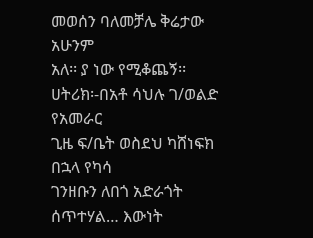መወሰን ባለመቻሌ ቅሬታው አሁንም
አለ፡፡ ያ ነው የሚቆጨኝ፡፡
ሀትሪክ፡-በአቶ ሳህሉ ገ/ወልድ የአመራር
ጊዜ ፍ/ቤት ወስደህ ካሸነፍክ በኋላ የካሳ
ገንዘቡን ለበጎ አድራጎት ሰጥተሃል… እውነት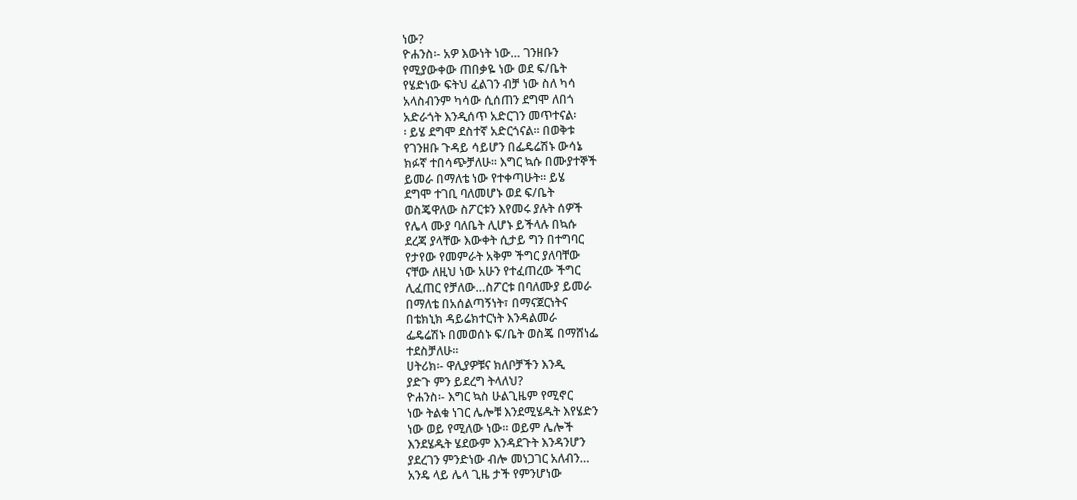ነው?
ዮሐንስ፡- አዎ እውነት ነው… ገንዘቡን
የሚያውቀው ጠበቃዬ ነው ወደ ፍ/ቤት
የሄድነው ፍትህ ፈልገን ብቻ ነው ስለ ካሳ
አላስብንም ካሳው ሲሰጠን ደግሞ ለበጎ
አድራጎት እንዲሰጥ አድርገን መጥተናል፡
፡ ይሄ ደግሞ ደስተኛ አድርጎናል፡፡ በወቅቱ
የገንዘቡ ጉዳይ ሳይሆን በፌዴሬሽኑ ውሳኔ
ክፉኛ ተበሳጭቻለሁ፡፡ እግር ኳሱ በሙያተኞች
ይመራ በማለቴ ነው የተቀጣሁት፡፡ ይሄ
ደግሞ ተገቢ ባለመሆኑ ወደ ፍ/ቤት
ወስጄዋለው ስፖርቱን እየመሩ ያሉት ሰዎች
የሌላ ሙያ ባለቤት ሊሆኑ ይችላሉ በኳሱ
ደረጃ ያላቸው እውቀት ሲታይ ግን በተግባር
የታየው የመምራት አቅም ችግር ያለባቸው
ናቸው ለዚህ ነው አሁን የተፈጠረው ችግር
ሊፈጠር የቻለው…ስፖርቱ በባለሙያ ይመራ
በማለቴ በአሰልጣኝነት፣ በማናጀርነትና
በቴክኒክ ዳይሬክተርነት እንዳልመራ
ፌዴሬሽኑ በመወሰኑ ፍ/ቤት ወስጄ በማሸነፌ
ተደስቻለሁ፡፡
ሀትሪክ፡- ዋሊያዎቹና ክለቦቻችን እንዲ
ያድጉ ምን ይደረግ ትላለህ?
ዮሐንስ፡- እግር ኳስ ሁልጊዜም የሚኖር
ነው ትልቁ ነገር ሌሎቹ እንደሚሄዱት እየሄድን
ነው ወይ የሚለው ነው፡፡ ወይም ሌሎች
እንደሄዱት ሄደውም እንዳደጉት እንዳንሆን
ያደረገን ምንድነው ብሎ መነጋገር አለብን…
አንዴ ላይ ሌላ ጊዜ ታች የምንሆነው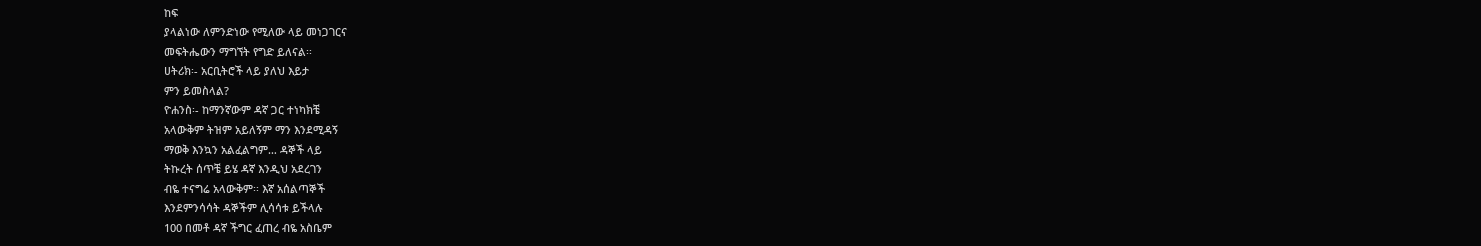ከፍ
ያላልነው ለምንድነው የሚለው ላይ መነጋገርና
መፍትሔውን ማግኘት የግድ ይለናል፡፡
ሀትሪክ፡- አርቢትሮች ላይ ያለህ እይታ
ምን ይመስላል?
ዮሐንስ፡- ከማንኛውም ዳኛ ጋር ተነካክቼ
አላውቅም ትዝም አይለኝም ማን እንደሚዳኝ
ማወቅ እንኳን አልፈልግም… ዳኞች ላይ
ትኩረት ሰጥቼ ይሄ ዳኛ እንዲህ አደረገን
ብዬ ተናግሬ አላውቅም፡፡ እኛ አሰልጣኞች
እንደምንሳሳት ዳኞችም ሊሳሳቱ ይችላሉ
100 በመቶ ዳኛ ችግር ፈጠረ ብዬ አስቤም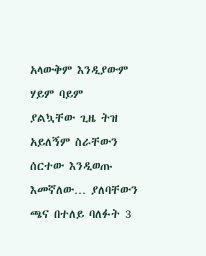አላውቅም እንዲያውም ሃይም ባይም
ያልኳቸው ጊዜ ትዝ አይለኝም ስራቸውን
ሰርተው እንዲወጡ እመኛለው… ያለባቸውን
ጫና በተለይ ባለፉት 3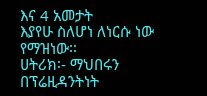እና 4 አመታት
እያየሁ ስለሆነ ለነርሱ ነው የማዝነው፡፡
ሀትሪክ፡- ማህበሩን በፕሬዚዳንትነት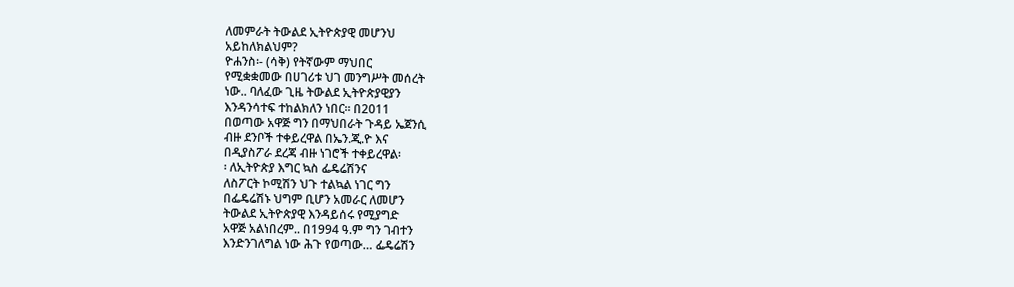ለመምራት ትውልደ ኢትዮጵያዊ መሆንህ
አይከለክልህም?
ዮሐንስ፡- (ሳቅ) የትኛውም ማህበር
የሚቋቋመው በሀገሪቱ ህገ መንግሥት መሰረት
ነው.. ባለፈው ጊዜ ትውልደ ኢትዮጵያዊያን
እንዳንሳተፍ ተከልክለን ነበር፡፡ በ2011
በወጣው አዋጅ ግን በማህበራት ጉዳይ ኤጀንሲ
ብዙ ደንቦች ተቀይረዋል በኤን.ጂ.ዮ እና
በዲያስፖራ ደረጃ ብዙ ነገሮች ተቀይረዋል፡
፡ ለኢትዮጵያ እግር ኳስ ፌዴሬሽንና
ለስፖርት ኮሚሽን ህጉ ተልኳል ነገር ግን
በፌዴሬሽኑ ህግም ቢሆን አመራር ለመሆን
ትውልደ ኢትዮጵያዊ እንዳይሰሩ የሚያግድ
አዋጅ አልነበረም.. በ1994 ዓ.ም ግን ገብተን
እንድንገለግል ነው ሕጉ የወጣው… ፌዴሬሽን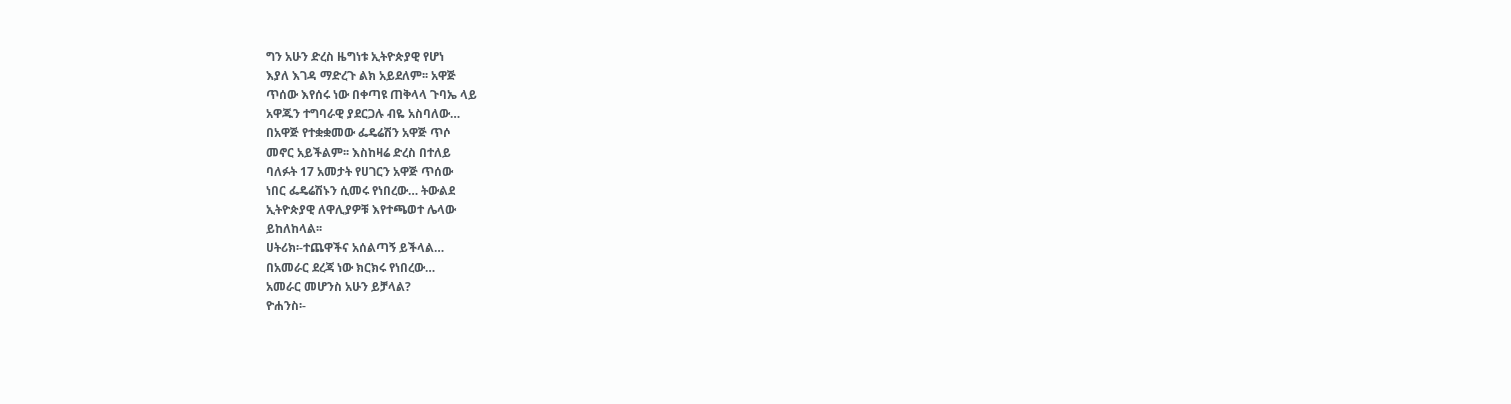ግን አሁን ድረስ ዜግነቱ ኢትዮጵያዊ የሆነ
እያለ እገዳ ማድረጉ ልክ አይደለም፡፡ አዋጅ
ጥሰው እየሰሩ ነው በቀጣዩ ጠቅላላ ጉባኤ ላይ
አዋጁን ተግባራዊ ያደርጋሉ ብዬ አስባለው…
በአዋጅ የተቋቋመው ፌዴሬሽን አዋጅ ጥሶ
መኖር አይችልም፡፡ እስከዛሬ ድረስ በተለይ
ባለፉት 17 አመታት የሀገርን አዋጅ ጥሰው
ነበር ፌዴሬሽኑን ሲመሩ የነበረው… ትውልደ
ኢትዮጵያዊ ለዋሊያዎቹ እየተጫወተ ሌላው
ይከለከላል፡፡
ሀትሪክ፡-ተጨዋችና አሰልጣኝ ይችላል…
በአመራር ደረጃ ነው ክርክሩ የነበረው…
አመራር መሆንስ አሁን ይቻላል?
ዮሐንስ፡-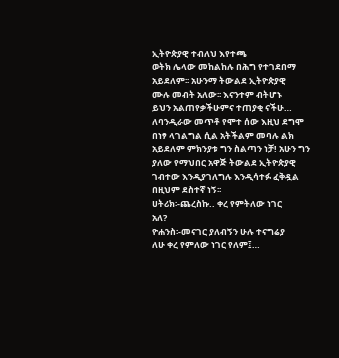ኢትዮጵያዊ ተብለህ እየተጫ
ወትክ ሌላው መከልከሉ በሕግ የተገደበማ
አይደለም፡፡ አሁንማ ትውልደ ኢትዮጵያዊ
ሙሉ መብት አለው፡፡ እናንተም ብትሆኑ
ይህን አልጠየቃችሁምና ተጠያቂ ናችሁ…
ለባንዲራው መጥቶ የሞተ ሰው እዚህ ደግሞ
በነፃ ላገልግል ሲል አትችልም መባሉ ልክ
አይደለም ምክንያቱ ግን ስልጣን ነቻ! አሁን ግን
ያለው የማህበር አዋጅ ትውልደ ኢትዮጵያዊ
ገብተው እንዲያገለግሉ እንዲሳተፉ ፈቅዷል
በዚህም ደስተኛ ነኝ፡፡
ሀትሪክ፡-ጨረስኩ.. ቀረ የምትለው ነገር
አለ?
ዮሐንስ፡-መናገር ያለብኝን ሁሉ ተናግሬያ
ለሁ ቀረ የምለው ነገር የለም፤…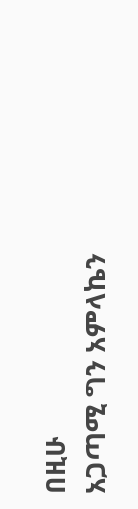በዚሁ
አጋጣሚ ግን አምላኬን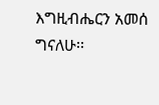እግዚብሔርን አመሰ
ግናለሁ፡፡